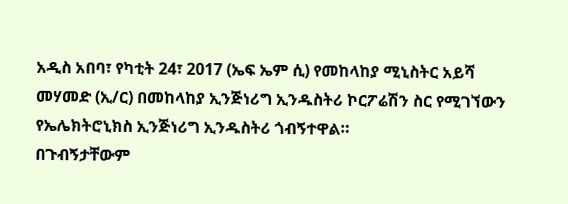አዲስ አበባ፣ የካቲት 24፣ 2017 (ኤፍ ኤም ሲ) የመከላከያ ሚኒስትር አይሻ መሃመድ (ኢ/ር) በመከላከያ ኢንጅነሪግ ኢንዱስትሪ ኮርፖሬሽን ስር የሚገኘውን የኤሌክትሮኒክስ ኢንጅነሪግ ኢንዱስትሪ ጎብኝተዋል።
በጉብኝታቸውም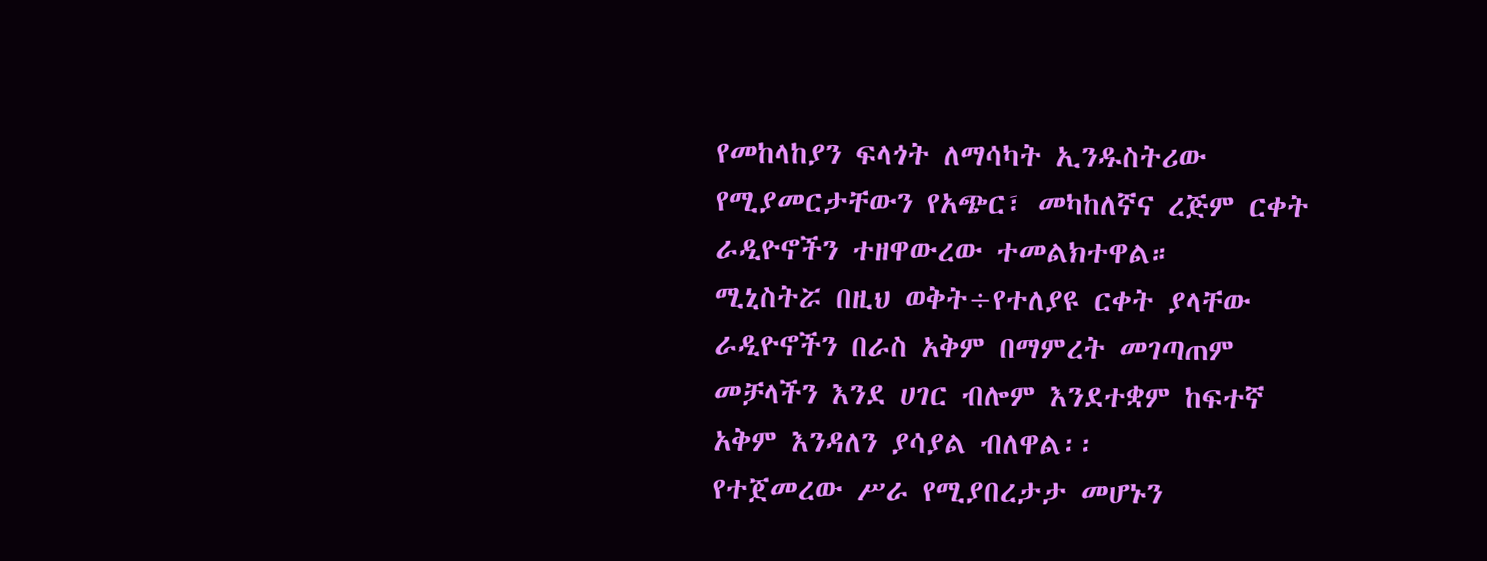የመከላከያን ፍላጎት ለማሳካት ኢንዱስትሪው የሚያመርታቸውን የአጭር፣ መካከለኛና ረጅም ርቀት ራዲዮኖችን ተዘዋውረው ተመልክተዋል።
ሚኒስትሯ በዚህ ወቅት÷የተለያዩ ርቀት ያላቸው ራዲዮኖችን በራስ አቅም በማምረት መገጣጠም መቻላችን እንደ ሀገር ብሎም እንደተቋም ከፍተኛ አቅም እንዳለን ያሳያል ብለዋል፡፡
የተጀመረው ሥራ የሚያበረታታ መሆኑን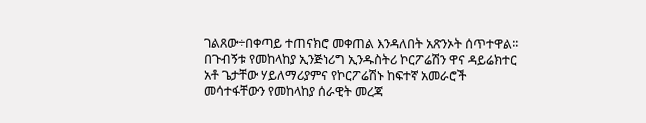ገልጸው÷በቀጣይ ተጠናክሮ መቀጠል እንዳለበት አጽንኦት ሰጥተዋል፡፡
በጉብኝቱ የመከላከያ ኢንጅነሪግ ኢንዱስትሪ ኮርፖሬሽን ዋና ዳይሬክተር አቶ ጌታቸው ሃይለማሪያምና የኮርፖሬሽኑ ከፍተኛ አመራሮች መሳተፋቸውን የመከላከያ ሰራዊት መረጃ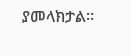ያመላክታል፡፡